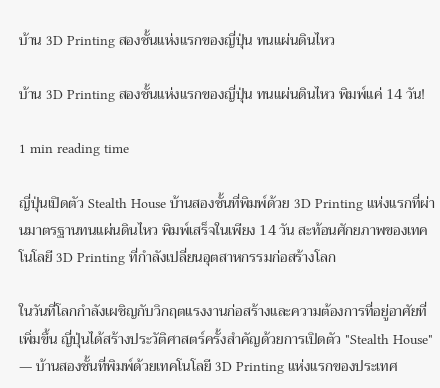บ้าน 3D Printing สองชั้นแห่งแรกของญี่ปุ่น ทนแผ่นดินไหว

บ้าน 3D Printing สองชั้นแห่งแรกของญี่ปุ่น ทนแผ่นดินไหว พิมพ์แค่ 14 วัน!

1 min reading time

ญี่ปุ่นเปิดตัว Stealth House บ้านสองชั้นที่พิมพ์ด้วย 3D Printing แห่งแรกที่ผ่านมาตรฐานทนแผ่นดินไหว พิมพ์เสร็จในเพียง 14 วัน สะท้อนศักยภาพของเทคโนโลยี 3D Printing ที่กำลังเปลี่ยนอุตสาหกรรมก่อสร้างโลก

ในวันที่โลกกำลังเผชิญกับวิกฤตแรงงานก่อสร้างและความต้องการที่อยู่อาศัยที่เพิ่มขึ้น ญี่ปุ่นได้สร้างประวัติศาสตร์ครั้งสำคัญด้วยการเปิดตัว "Stealth House" — บ้านสองชั้นที่พิมพ์ด้วยเทคโนโลยี 3D Printing แห่งแรกของประเทศ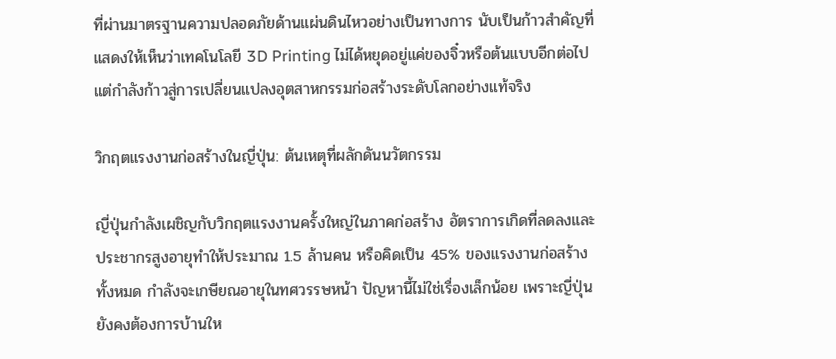ที่ผ่านมาตรฐานความปลอดภัยด้านแผ่นดินไหวอย่างเป็นทางการ นับเป็นก้าวสำคัญที่แสดงให้เห็นว่าเทคโนโลยี 3D Printing ไม่ได้หยุดอยู่แค่ของจิ๋วหรือต้นแบบอีกต่อไป แต่กำลังก้าวสู่การเปลี่ยนแปลงอุตสาหกรรมก่อสร้างระดับโลกอย่างแท้จริง

วิกฤตแรงงานก่อสร้างในญี่ปุ่น: ต้นเหตุที่ผลักดันนวัตกรรม

ญี่ปุ่นกำลังเผชิญกับวิกฤตแรงงานครั้งใหญ่ในภาคก่อสร้าง อัตราการเกิดที่ลดลงและประชากรสูงอายุทำให้ประมาณ 1.5 ล้านคน หรือคิดเป็น 45% ของแรงงานก่อสร้างทั้งหมด กำลังจะเกษียณอายุในทศวรรษหน้า ปัญหานี้ไม่ใช่เรื่องเล็กน้อย เพราะญี่ปุ่นยังคงต้องการบ้านให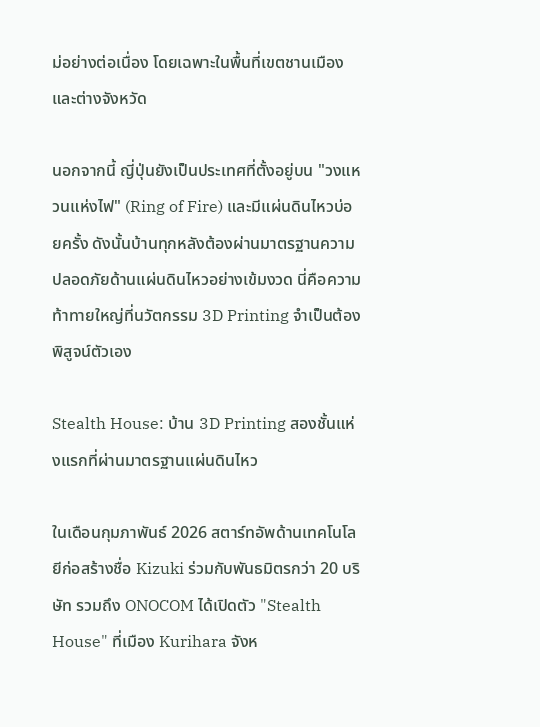ม่อย่างต่อเนื่อง โดยเฉพาะในพื้นที่เขตชานเมืองและต่างจังหวัด

นอกจากนี้ ญี่ปุ่นยังเป็นประเทศที่ตั้งอยู่บน "วงแหวนแห่งไฟ" (Ring of Fire) และมีแผ่นดินไหวบ่อยครั้ง ดังนั้นบ้านทุกหลังต้องผ่านมาตรฐานความปลอดภัยด้านแผ่นดินไหวอย่างเข้มงวด นี่คือความท้าทายใหญ่ที่นวัตกรรม 3D Printing จำเป็นต้องพิสูจน์ตัวเอง

Stealth House: บ้าน 3D Printing สองชั้นแห่งแรกที่ผ่านมาตรฐานแผ่นดินไหว

ในเดือนกุมภาพันธ์ 2026 สตาร์ทอัพด้านเทคโนโลยีก่อสร้างชื่อ Kizuki ร่วมกับพันธมิตรกว่า 20 บริษัท รวมถึง ONOCOM ได้เปิดตัว "Stealth House" ที่เมือง Kurihara จังห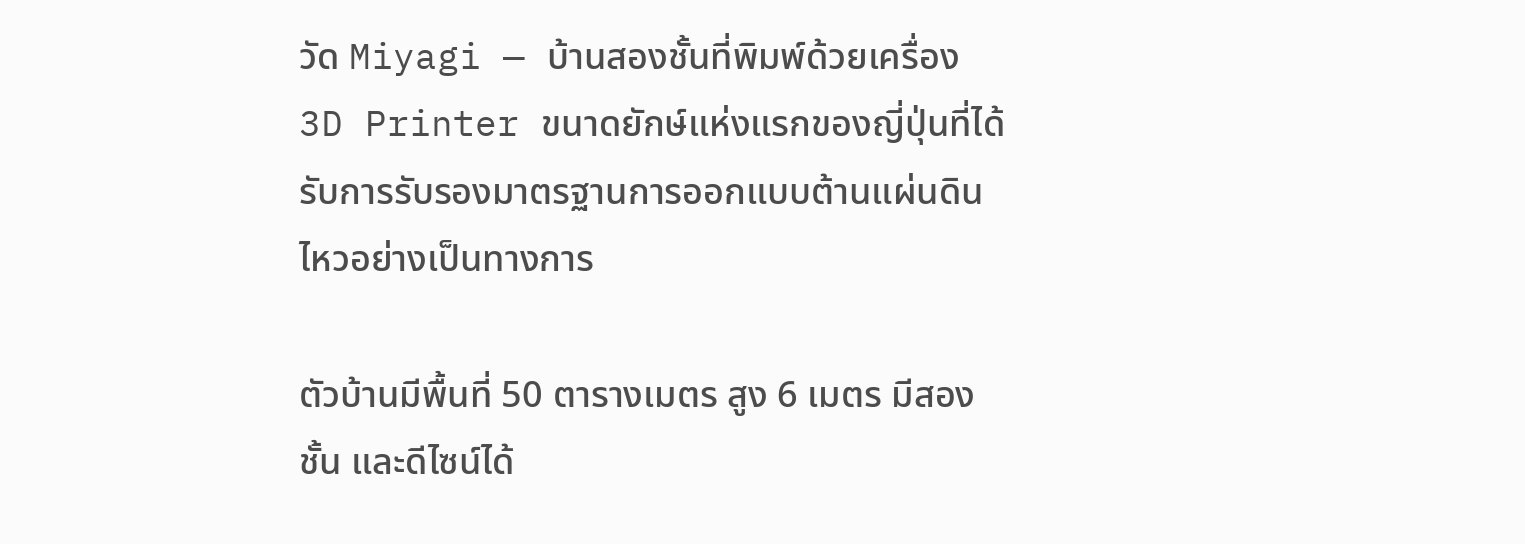วัด Miyagi — บ้านสองชั้นที่พิมพ์ด้วยเครื่อง 3D Printer ขนาดยักษ์แห่งแรกของญี่ปุ่นที่ได้รับการรับรองมาตรฐานการออกแบบต้านแผ่นดินไหวอย่างเป็นทางการ

ตัวบ้านมีพื้นที่ 50 ตารางเมตร สูง 6 เมตร มีสองชั้น และดีไซน์ได้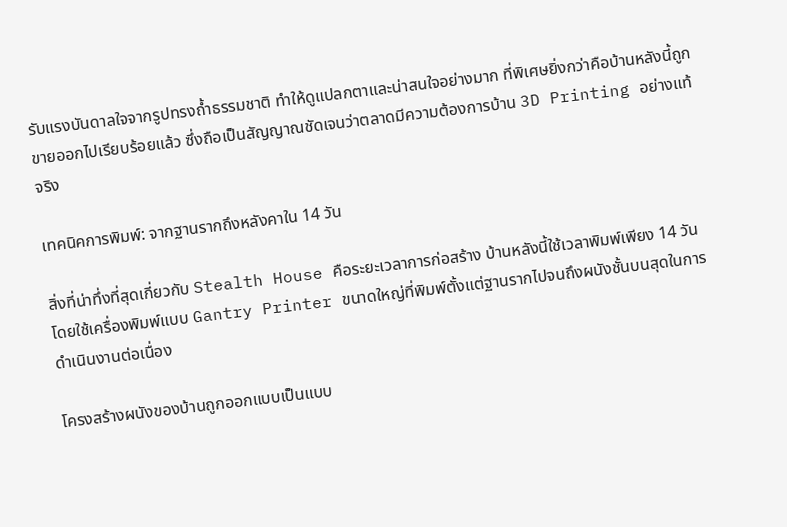รับแรงบันดาลใจจากรูปทรงถ้ำธรรมชาติ ทำให้ดูแปลกตาและน่าสนใจอย่างมาก ที่พิเศษยิ่งกว่าคือบ้านหลังนี้ถูกขายออกไปเรียบร้อยแล้ว ซึ่งถือเป็นสัญญาณชัดเจนว่าตลาดมีความต้องการบ้าน 3D Printing อย่างแท้จริง

เทคนิคการพิมพ์: จากฐานรากถึงหลังคาใน 14 วัน

สิ่งที่น่าทึ่งที่สุดเกี่ยวกับ Stealth House คือระยะเวลาการก่อสร้าง บ้านหลังนี้ใช้เวลาพิมพ์เพียง 14 วัน โดยใช้เครื่องพิมพ์แบบ Gantry Printer ขนาดใหญ่ที่พิมพ์ตั้งแต่ฐานรากไปจนถึงผนังชั้นบนสุดในการดำเนินงานต่อเนื่อง

โครงสร้างผนังของบ้านถูกออกแบบเป็นแบบ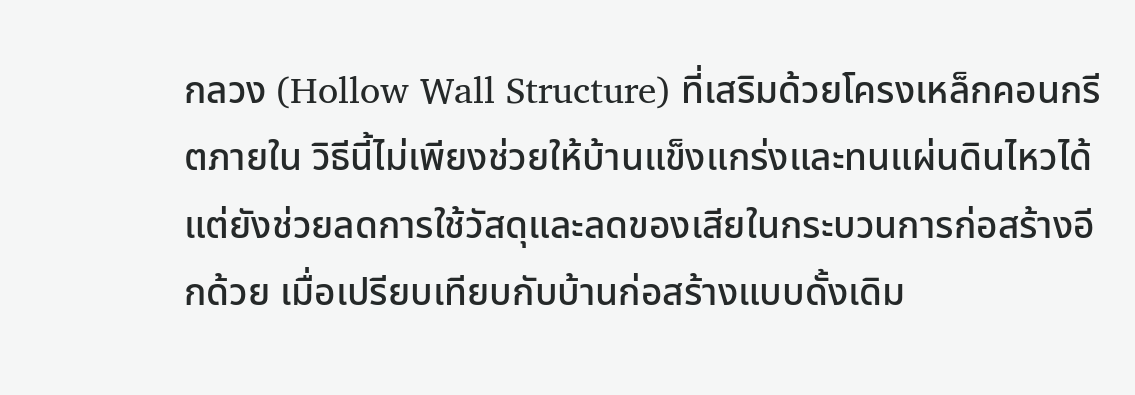กลวง (Hollow Wall Structure) ที่เสริมด้วยโครงเหล็กคอนกรีตภายใน วิธีนี้ไม่เพียงช่วยให้บ้านแข็งแกร่งและทนแผ่นดินไหวได้ แต่ยังช่วยลดการใช้วัสดุและลดของเสียในกระบวนการก่อสร้างอีกด้วย เมื่อเปรียบเทียบกับบ้านก่อสร้างแบบดั้งเดิม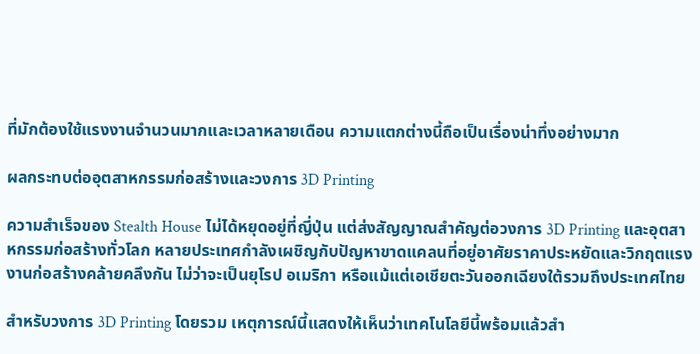ที่มักต้องใช้แรงงานจำนวนมากและเวลาหลายเดือน ความแตกต่างนี้ถือเป็นเรื่องน่าทึ่งอย่างมาก

ผลกระทบต่ออุตสาหกรรมก่อสร้างและวงการ 3D Printing

ความสำเร็จของ Stealth House ไม่ได้หยุดอยู่ที่ญี่ปุ่น แต่ส่งสัญญาณสำคัญต่อวงการ 3D Printing และอุตสาหกรรมก่อสร้างทั่วโลก หลายประเทศกำลังเผชิญกับปัญหาขาดแคลนที่อยู่อาศัยราคาประหยัดและวิกฤตแรงงานก่อสร้างคล้ายคลึงกัน ไม่ว่าจะเป็นยุโรป อเมริกา หรือแม้แต่เอเชียตะวันออกเฉียงใต้รวมถึงประเทศไทย

สำหรับวงการ 3D Printing โดยรวม เหตุการณ์นี้แสดงให้เห็นว่าเทคโนโลยีนี้พร้อมแล้วสำ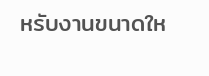หรับงานขนาดให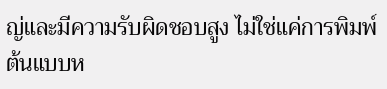ญ่และมีความรับผิดชอบสูง ไม่ใช่แค่การพิมพ์ต้นแบบห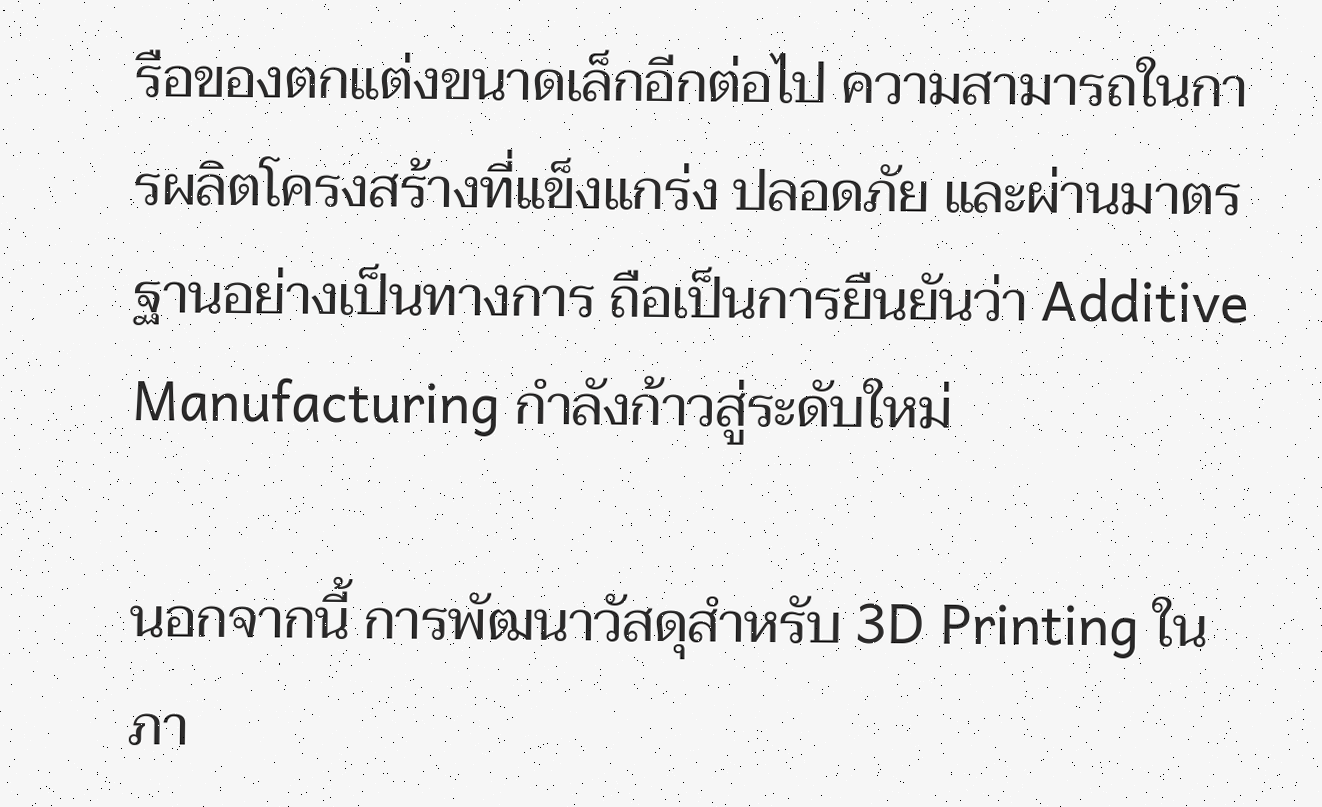รือของตกแต่งขนาดเล็กอีกต่อไป ความสามารถในการผลิตโครงสร้างที่แข็งแกร่ง ปลอดภัย และผ่านมาตรฐานอย่างเป็นทางการ ถือเป็นการยืนยันว่า Additive Manufacturing กำลังก้าวสู่ระดับใหม่

นอกจากนี้ การพัฒนาวัสดุสำหรับ 3D Printing ในภา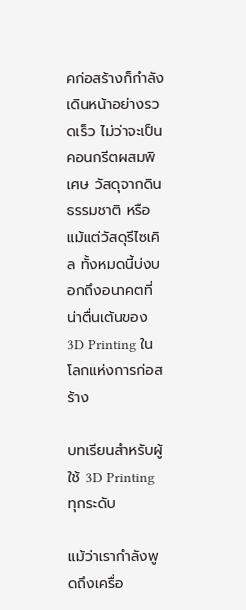คก่อสร้างก็กำลังเดินหน้าอย่างรวดเร็ว ไม่ว่าจะเป็นคอนกรีตผสมพิเศษ วัสดุจากดินธรรมชาติ หรือแม้แต่วัสดุรีไซเคิล ทั้งหมดนี้บ่งบอกถึงอนาคตที่น่าตื่นเต้นของ 3D Printing ในโลกแห่งการก่อสร้าง

บทเรียนสำหรับผู้ใช้ 3D Printing ทุกระดับ

แม้ว่าเรากำลังพูดถึงเครื่อ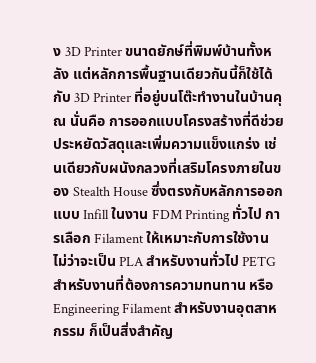ง 3D Printer ขนาดยักษ์ที่พิมพ์บ้านทั้งหลัง แต่หลักการพื้นฐานเดียวกันนี้ก็ใช้ได้กับ 3D Printer ที่อยู่บนโต๊ะทำงานในบ้านคุณ นั่นคือ การออกแบบโครงสร้างที่ดีช่วยประหยัดวัสดุและเพิ่มความแข็งแกร่ง เช่นเดียวกับผนังกลวงที่เสริมโครงภายในของ Stealth House ซึ่งตรงกับหลักการออกแบบ Infill ในงาน FDM Printing ทั่วไป การเลือก Filament ให้เหมาะกับการใช้งาน ไม่ว่าจะเป็น PLA สำหรับงานทั่วไป PETG สำหรับงานที่ต้องการความทนทาน หรือ Engineering Filament สำหรับงานอุตสาหกรรม ก็เป็นสิ่งสำคัญ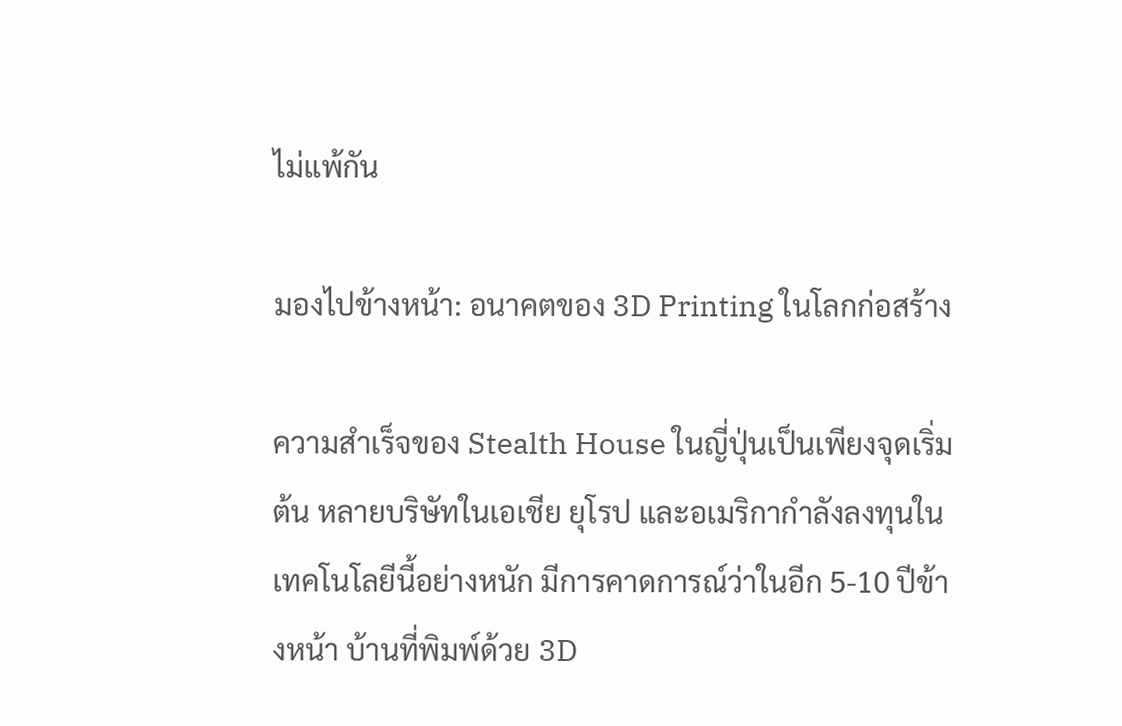ไม่แพ้กัน

มองไปข้างหน้า: อนาคตของ 3D Printing ในโลกก่อสร้าง

ความสำเร็จของ Stealth House ในญี่ปุ่นเป็นเพียงจุดเริ่มต้น หลายบริษัทในเอเชีย ยุโรป และอเมริกากำลังลงทุนในเทคโนโลยีนี้อย่างหนัก มีการคาดการณ์ว่าในอีก 5-10 ปีข้างหน้า บ้านที่พิมพ์ด้วย 3D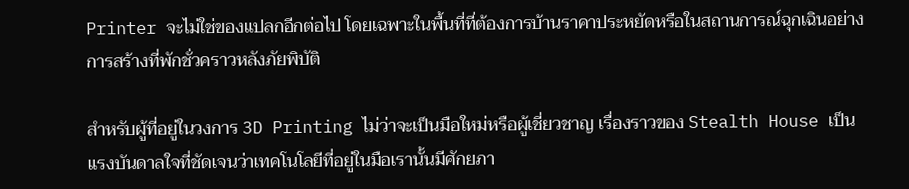Printer จะไม่ใช่ของแปลกอีกต่อไป โดยเฉพาะในพื้นที่ที่ต้องการบ้านราคาประหยัดหรือในสถานการณ์ฉุกเฉินอย่างการสร้างที่พักชั่วคราวหลังภัยพิบัติ

สำหรับผู้ที่อยู่ในวงการ 3D Printing ไม่ว่าจะเป็นมือใหม่หรือผู้เชี่ยวชาญ เรื่องราวของ Stealth House เป็นแรงบันดาลใจที่ชัดเจนว่าเทคโนโลยีที่อยู่ในมือเรานั้นมีศักยภา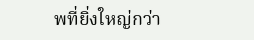พที่ยิ่งใหญ่กว่า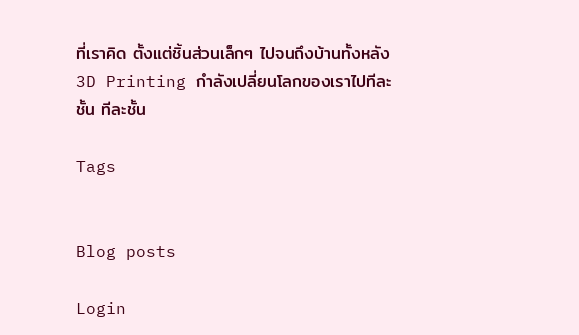ที่เราคิด ตั้งแต่ชิ้นส่วนเล็กๆ ไปจนถึงบ้านทั้งหลัง 3D Printing กำลังเปลี่ยนโลกของเราไปทีละชั้น ทีละชั้น

Tags


Blog posts

Login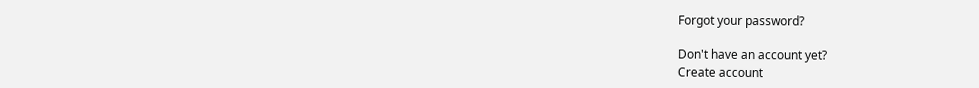Forgot your password?

Don't have an account yet?
Create account